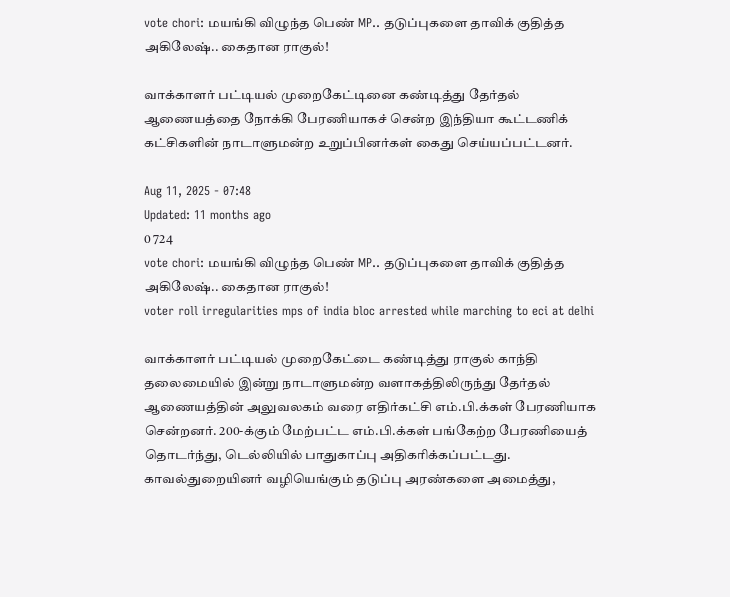vote chori: மயங்கி விழுந்த பெண் MP.. தடுப்புகளை தாவிக் குதித்த அகிலேஷ்.. கைதான ராகுல்!

வாக்காளர் பட்டியல் முறைகேட்டினை கண்டித்து தேர்தல் ஆணையத்தை நோக்கி பேரணியாகச் சென்ற இந்தியா கூட்டணிக் கட்சிகளின் நாடாளுமன்ற உறுப்பினர்கள் கைது செய்யப்பட்டனர்.

Aug 11, 2025 - 07:48
Updated: 11 months ago
0 724
vote chori: மயங்கி விழுந்த பெண் MP.. தடுப்புகளை தாவிக் குதித்த அகிலேஷ்.. கைதான ராகுல்!
voter roll irregularities mps of india bloc arrested while marching to eci at delhi

வாக்காளர் பட்டியல் முறைகேட்டை கண்டித்து ராகுல் காந்தி தலைமையில் இன்று நாடாளுமன்ற வளாகத்திலிருந்து தேர்தல் ஆணையத்தின் அலுவலகம் வரை எதிர்கட்சி எம்.பி.க்கள் பேரணியாக சென்றனர். 200-க்கும் மேற்பட்ட எம்.பி.க்கள் பங்கேற்ற பேரணியைத் தொடர்ந்து, டெல்லியில் பாதுகாப்பு அதிகரிக்கப்பட்டது. காவல்துறையினர் வழியெங்கும் தடுப்பு அரண்களை அமைத்து,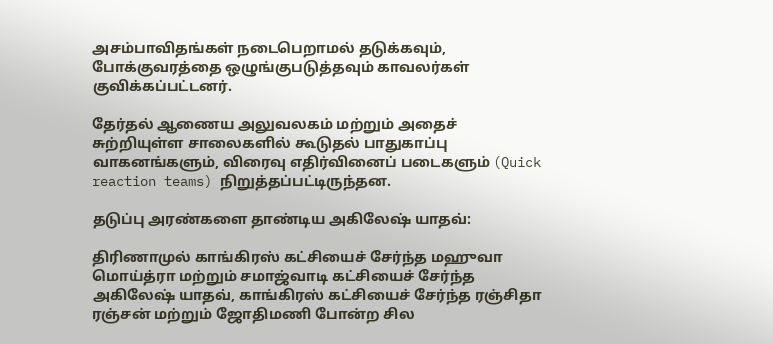அசம்பாவிதங்கள் நடைபெறாமல் தடுக்கவும், போக்குவரத்தை ஒழுங்குபடுத்தவும் காவலர்கள் குவிக்கப்பட்டனர்.

தேர்தல் ஆணைய அலுவலகம் மற்றும் அதைச் சுற்றியுள்ள சாலைகளில் கூடுதல் பாதுகாப்பு வாகனங்களும், விரைவு எதிர்வினைப் படைகளும் (Quick reaction teams) நிறுத்தப்பட்டிருந்தன.

தடுப்பு அரண்களை தாண்டிய அகிலேஷ் யாதவ்:

திரிணாமுல் காங்கிரஸ் கட்சியைச் சேர்ந்த மஹுவா மொய்த்ரா மற்றும் சமாஜ்வாடி கட்சியைச் சேர்ந்த அகிலேஷ் யாதவ், காங்கிரஸ் கட்சியைச் சேர்ந்த ரஞ்சிதா ரஞ்சன் மற்றும் ஜோதிமணி போன்ற சில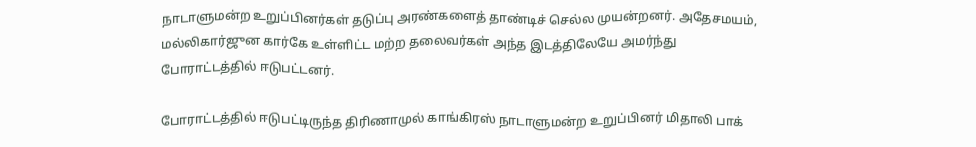நாடாளுமன்ற உறுப்பினர்கள் தடுப்பு அரண்களைத் தாண்டிச் செல்ல முயன்றனர். அதேசமயம், மல்லிகார்ஜுன கார்கே உள்ளிட்ட மற்ற தலைவர்கள் அந்த இடத்திலேயே அமர்ந்து போராட்டத்தில் ஈடுபட்டனர்.

போராட்டத்தில் ஈடுபட்டிருந்த திரிணாமுல் காங்கிரஸ் நாடாளுமன்ற உறுப்பினர் மிதாலி பாக்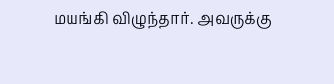மயங்கி விழுந்தார். அவருக்கு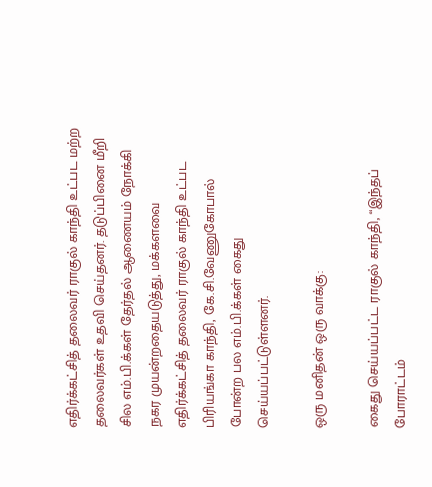எதிர்க்கட்சித் தலைவர் ராகுல் காந்தி உட்பட மற்ற தலைவர்கள் உதவி செய்தனர். தடுப்பினை மீறி சில எம்.பி.க்கள் தேர்தல் ஆணையம் நோக்கி நகர முயன்றதையடுத்து, மக்களவை எதிர்க்கட்சித் தலைவர் ராகுல் காந்தி உட்பட பிரியங்கா காந்தி, கே.சி.வேணுகோபால் போன்ற பல எம்.பி.க்கள் கைது செய்யப்பட்டுள்ளனர்.

ஒரு மனிதன் ஒரு வாக்கு:

கைது செய்யப்பட்ட ராகுல் காந்தி, “இந்தப் போராட்டம்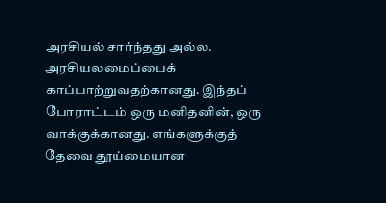அரசியல் சார்ந்தது அல்ல. அரசியலமைப்பைக் காப்பாற்றுவதற்கானது. இந்தப் போராட்டம் ஒரு மனிதனின், ஒரு வாக்குக்கானது. எங்களுக்குத் தேவை தூய்மையான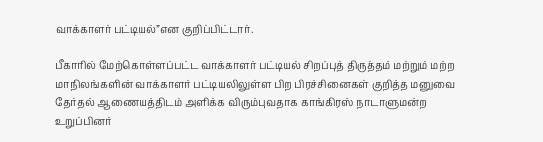வாக்காளர் பட்டியல்”என குறிப்பிட்டார்.

பீகாரில் மேற்கொள்ளப்பட்ட வாக்காளர் பட்டியல் சிறப்புத் திருத்தம் மற்றும் மற்ற மாநிலங்களின் வாக்காளர் பட்டியலிலுள்ள பிற பிரச்சினைகள் குறித்த மனுவை தேர்தல் ஆணையத்திடம் அளிக்க விரும்புவதாக காங்கிரஸ் நாடாளுமன்ற உறுப்பினர்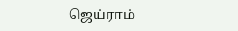ஜெய்ராம்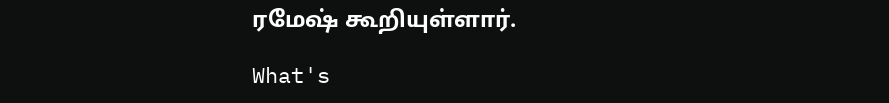ரமேஷ் கூறியுள்ளார்.

What's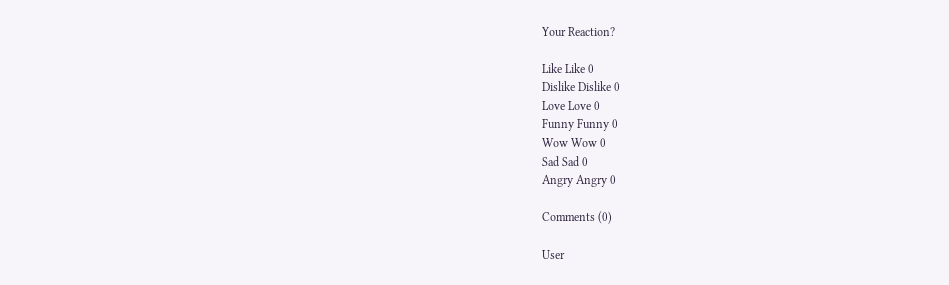Your Reaction?

Like Like 0
Dislike Dislike 0
Love Love 0
Funny Funny 0
Wow Wow 0
Sad Sad 0
Angry Angry 0

Comments (0)

User